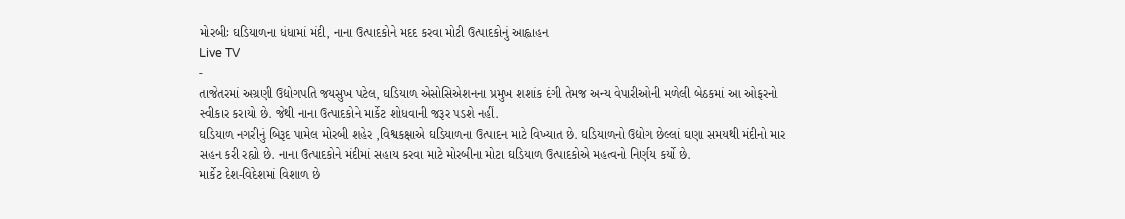મોરબીઃ ઘડિયાળના ધંધામાં મંદી, નાના ઉત્પાદકોને મદદ કરવા મોટી ઉત્પાદકોનું આહ્વાહન
Live TV
-
તાજેતરમાં અગ્રણી ઉદ્યોગપતિ જયસુખ પટેલ, ઘડિયાળ એસોસિએશનના પ્રમુખ શશાંક દંગી તેમજ અન્ય વેપારીઓની મળેલી બેઠકમાં આ ઓફરનો સ્વીકાર કરાયો છે. જેથી નાના ઉત્પાદકોને માર્કેટ શોધવાની જરૂર પડશે નહીં.
ઘડિયાળ નગરીનું બિરૂદ પામેલ મોરબી શહેર ,વિશ્વકક્ષાએ ઘડિયાળના ઉત્પાદન માટે વિખ્યાત છે. ઘડિયાળનો ઉદ્યોગ છેલ્લાં ઘણા સમયથી મંદીનો માર સહન કરી રહ્યો છે. નાના ઉત્પાદકોને મંદીમાં સહાય કરવા માટે મોરબીના મોટા ઘડિયાળ ઉત્પાદકોએ મહત્વનો નિર્ણય કર્યો છે.
માર્કેટ દેશ-વિદેશમાં વિશાળ છે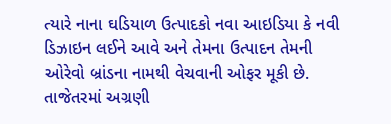ત્યારે નાના ઘડિયાળ ઉત્પાદકો નવા આઇડિયા કે નવી ડિઝાઇન લઈને આવે અને તેમના ઉત્પાદન તેમની ઓરેવો બ્રાંડના નામથી વેચવાની ઓફર મૂકી છે. તાજેતરમાં અગ્રણી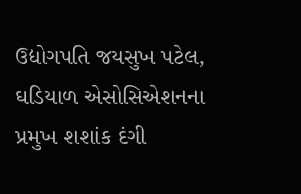ઉદ્યોગપતિ જયસુખ પટેલ, ઘડિયાળ એસોસિએશનના પ્રમુખ શશાંક દંગી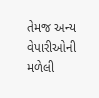તેમજ અન્ય વેપારીઓની મળેલી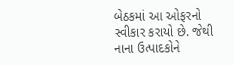બેઠકમાં આ ઓફરનો સ્વીકાર કરાયો છે. જેથી નાના ઉત્પાદકોને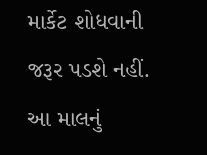માર્કેટ શોધવાની જરૂર પડશે નહીં. આ માલનું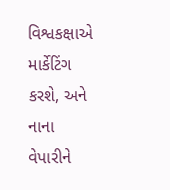વિશ્વકક્ષાએ માર્કેટિંગ કરશે, અને નાના વેપારીને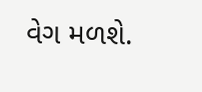વેગ મળશે.